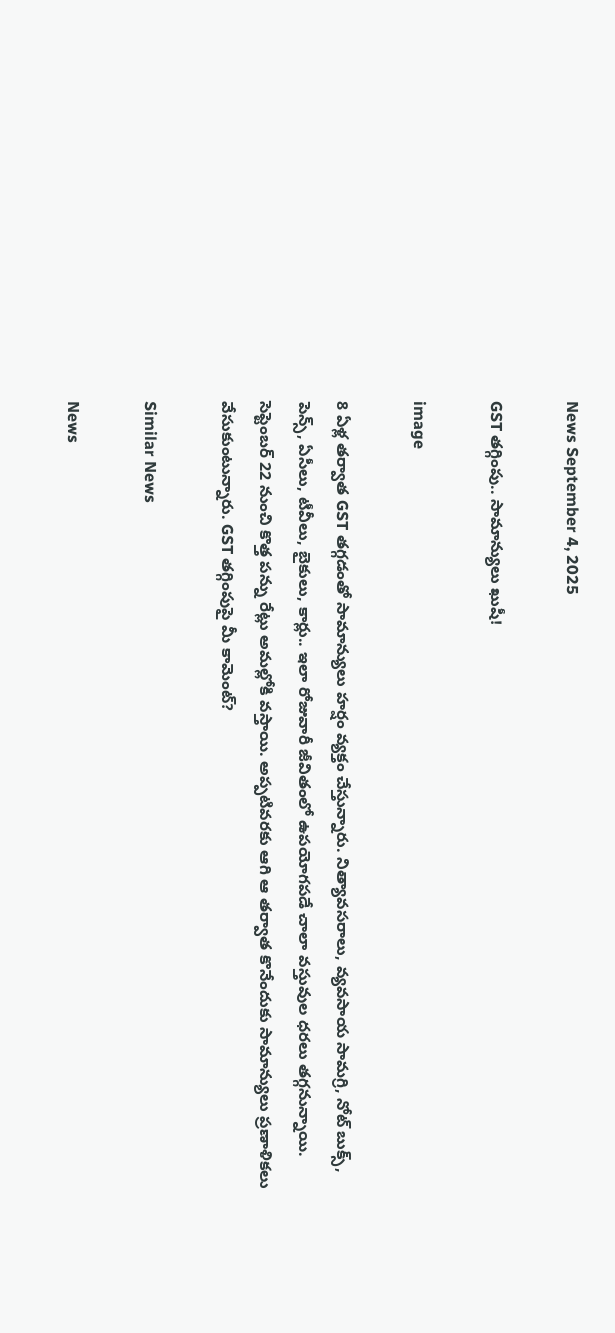News September 4, 2025

GST తగ్గింపు.. సామాన్యులు ఖుషీ!

image

8 ఏళ్ల తర్వాత GST తగ్గడంతో సామాన్యులు హర్షం వ్యక్తం చేస్తున్నారు. నిత్యావసరాలు, వ్యవసాయ సామగ్రి, నోట్ బుక్స్, పెన్స్, ఏసీలు, టీవీలు, బైకులు, కార్లు.. ఇలా రోజువారీ జీవితంలో ఉపయోగపడే చాలా వస్తువుల ధరలు తగ్గనున్నాయి. సెప్టెంబర్ 22 నుంచి కొత్త పన్ను రేట్లు అమల్లోకి వస్తాయి. అప్పటివరకు ఆగి ఆ తర్వాత కొనేందుకు సామాన్యులు ప్రణాళికలు వేసుకుంటున్నారు. GST తగ్గింపుపై మీ కామెంట్?

Similar News

News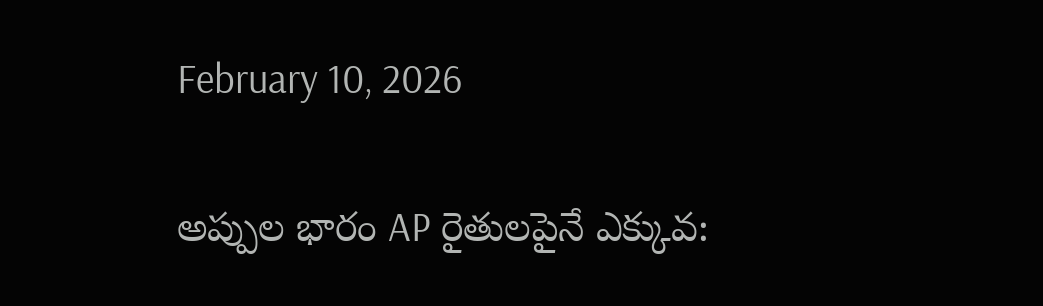February 10, 2026

అప్పుల భారం AP రైతులపైనే ఎక్కువ: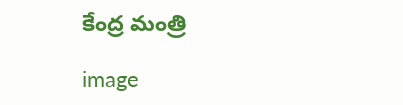కేంద్ర మంత్రి

image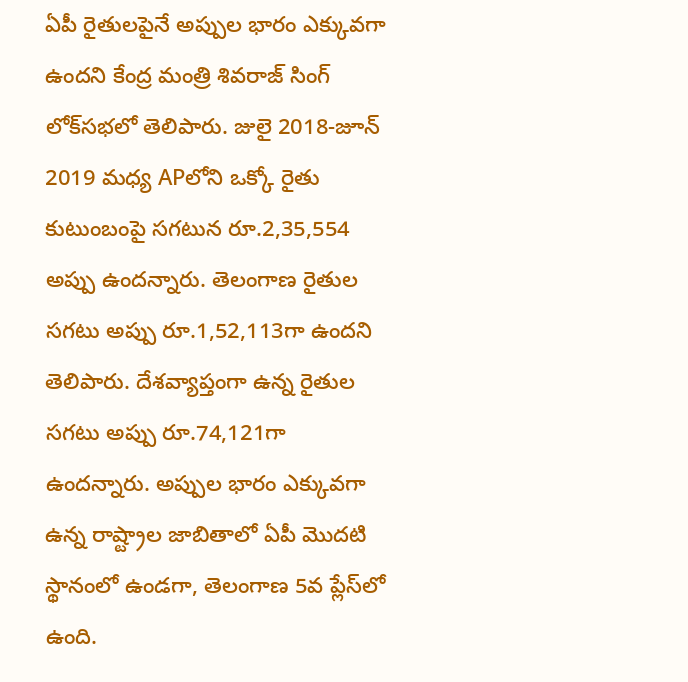ఏపీ రైతులపైనే అప్పుల భారం ఎక్కువగా ఉందని కేంద్ర మంత్రి శివరాజ్ సింగ్ లోక్‌సభలో తెలిపారు. జులై 2018-జూన్ 2019 మధ్య APలోని ఒక్కో రైతు కుటుంబంపై సగటున రూ.2,35,554 అప్పు ఉందన్నారు. తెలంగాణ రైతుల సగటు అప్పు రూ.1,52,113గా ఉందని తెలిపారు. దేశవ్యాప్తంగా ఉన్న రైతుల సగటు అప్పు రూ.74,121గా ఉందన్నారు. అప్పుల భారం ఎక్కువగా ఉన్న రాష్ట్రాల జాబితాలో ఏపీ మొదటి స్థానంలో ఉండగా, తెలంగాణ 5వ ప్లేస్‌లో ఉంది.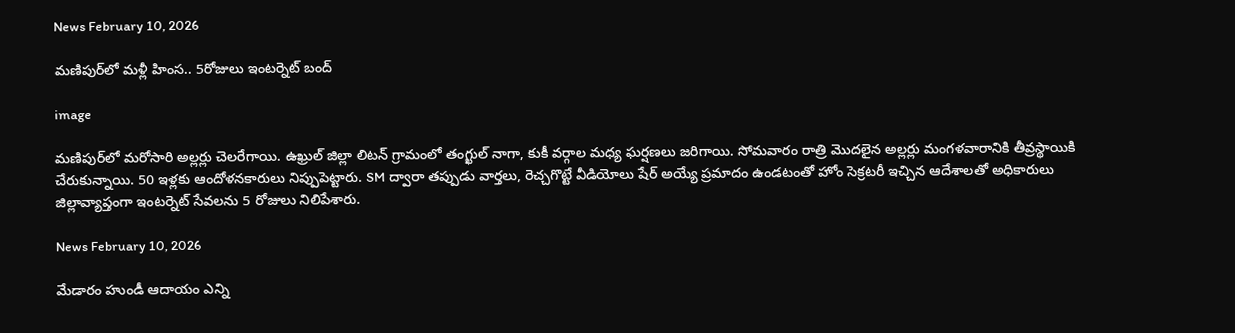News February 10, 2026

మణిపుర్‌లో మళ్లీ హింస.. 5రోజులు ఇంటర్నెట్ బంద్

image

మణిపుర్‌లో మరోసారి అల్లర్లు చెలరేగాయి. ఉఖ్రుల్ జిల్లా లిటన్ గ్రామంలో తంగ్ఖుల్ నాగా, కుకీ వర్గాల మధ్య ఘర్షణలు జరిగాయి. సోమవారం రాత్రి మొదలైన అల్లర్లు మంగళవారానికి తీవ్రస్థాయికి చేరుకున్నాయి. 50 ఇళ్లకు ఆందోళనకారులు నిప్పుపెట్టారు. SM ద్వారా తప్పుడు వార్తలు, రెచ్చగొట్టే వీడియోలు షేర్ అయ్యే ప్రమాదం ఉండటంతో హోం సెక్రటరీ ఇచ్చిన ఆదేశాలతో అధికారులు జిల్లావ్యాప్తంగా ఇంటర్నెట్ సేవలను 5 రోజులు నిలిపేశారు.

News February 10, 2026

మేడారం హుండీ ఆదాయం ఎన్ని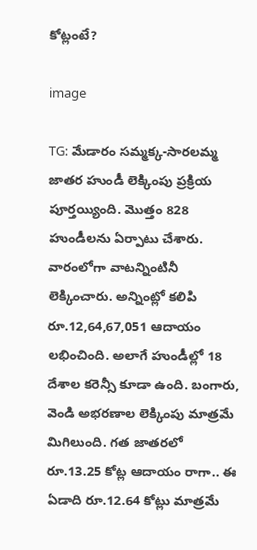కోట్లంటే?

image

TG: మేడారం సమ్మక్క-సారలమ్మ జాతర హుండీ లెక్కింపు ప్రక్రియ పూర్తయ్యింది. మొత్తం 828 హుండీలను ఏర్పాటు చేశారు. వారంలోగా వాటన్నింటినీ లెక్కించారు. అన్నింట్లో కలిపి రూ.12,64,67,051 ఆదాయం లభించింది. అలాగే హుండీల్లో 18 దేశాల కరెన్సీ కూడా ఉంది. బంగారు, వెండి అభరణాల లెక్కింపు మాత్రమే మిగిలుంది. గత జాతరలో రూ.13.25 కోట్ల ఆదాయం రాగా.. ఈ ఏడాది రూ.12.64 కోట్లు మాత్రమే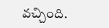వచ్చింది.